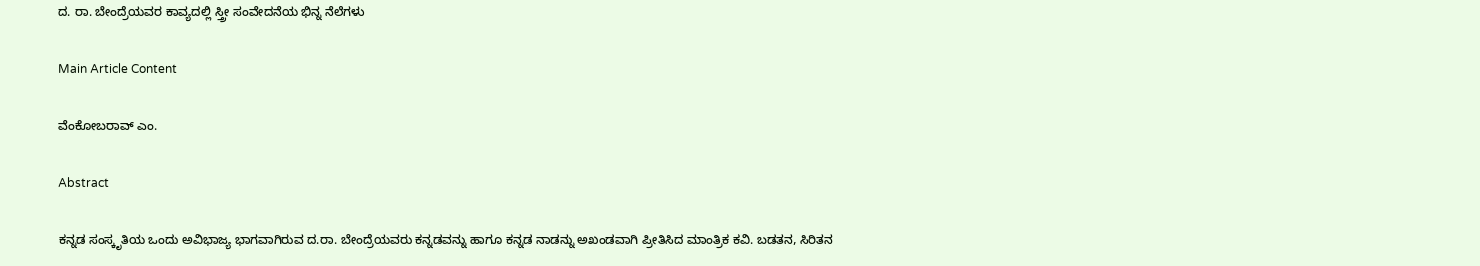ದ. ರಾ. ಬೇಂದ್ರೆಯವರ ಕಾವ್ಯದಲ್ಲಿ ಸ್ತ್ರೀ ಸಂವೇದನೆಯ ಭಿನ್ನ ನೆಲೆಗಳು

Main Article Content

ವೆಂಕೋಬರಾವ್ ಎಂ.

Abstract

ಕನ್ನಡ ಸಂಸ್ಕೃತಿಯ ಒಂದು ಅವಿಭಾಜ್ಯ ಭಾಗವಾಗಿರುವ ದ.ರಾ. ಬೇಂದ್ರೆಯವರು ಕನ್ನಡವನ್ನು ಹಾಗೂ ಕನ್ನಡ ನಾಡನ್ನು ಅಖಂಡವಾಗಿ ಪ್ರೀತಿಸಿದ ಮಾಂತ್ರಿಕ ಕವಿ. ಬಡತನ, ಸಿರಿತನ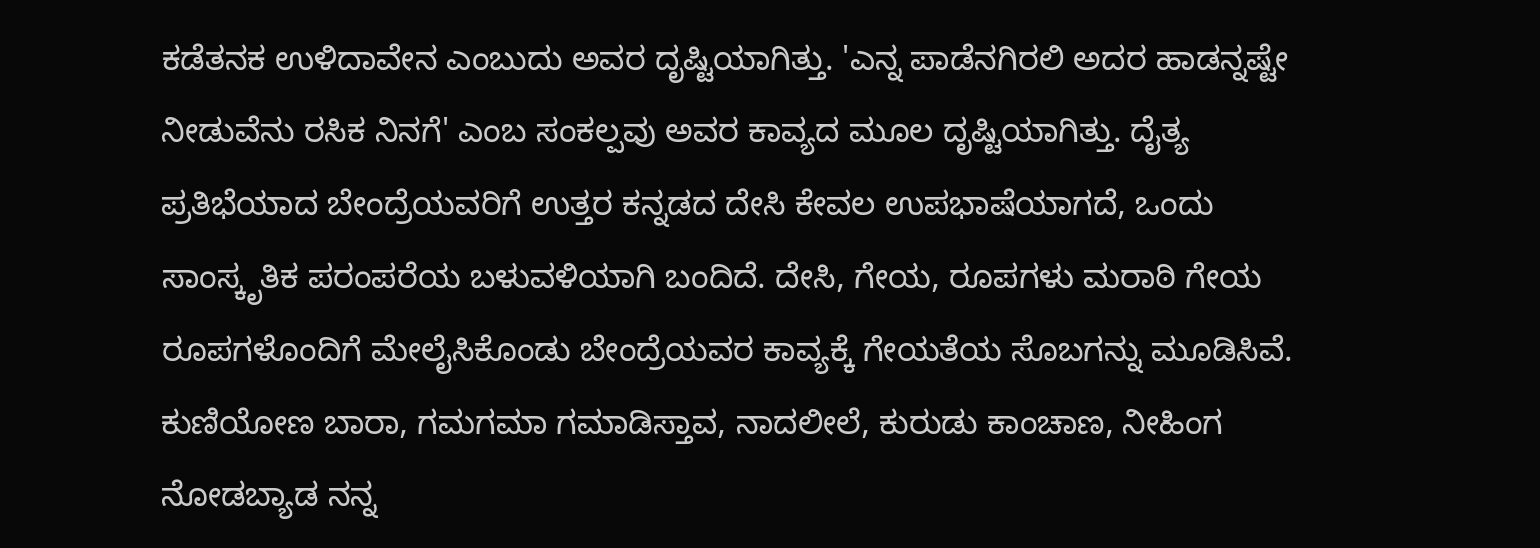ಕಡೆತನಕ ಉಳಿದಾವೇನ ಎಂಬುದು ಅವರ ದೃಷ್ಟಿಯಾಗಿತ್ತು. 'ಎನ್ನ ಪಾಡೆನಗಿರಲಿ ಅದರ ಹಾಡನ್ನಷ್ಟೇ ನೀಡುವೆನು ರಸಿಕ ನಿನಗೆ' ಎಂಬ ಸಂಕಲ್ಪವು ಅವರ ಕಾವ್ಯದ ಮೂಲ ದೃಷ್ಟಿಯಾಗಿತ್ತು. ದೈತ್ಯ ಪ್ರತಿಭೆಯಾದ ಬೇಂದ್ರೆಯವರಿಗೆ ಉತ್ತರ ಕನ್ನಡದ ದೇಸಿ ಕೇವಲ ಉಪಭಾಷೆಯಾಗದೆ, ಒಂದು ಸಾಂಸ್ಕೃತಿಕ ಪರಂಪರೆಯ ಬಳುವಳಿಯಾಗಿ ಬಂದಿದೆ. ದೇಸಿ, ಗೇಯ, ರೂಪಗಳು ಮರಾಠಿ ಗೇಯ ರೂಪಗಳೊಂದಿಗೆ ಮೇಲೈಸಿಕೊಂಡು ಬೇಂದ್ರೆಯವರ ಕಾವ್ಯಕ್ಕೆ ಗೇಯತೆಯ ಸೊಬಗನ್ನು ಮೂಡಿಸಿವೆ. ಕುಣಿಯೋಣ ಬಾರಾ, ಗಮಗಮಾ ಗಮಾಡಿಸ್ತಾವ, ನಾದಲೀಲೆ, ಕುರುಡು ಕಾಂಚಾಣ, ನೀಹಿಂಗ ನೋಡಬ್ಯಾಡ ನನ್ನ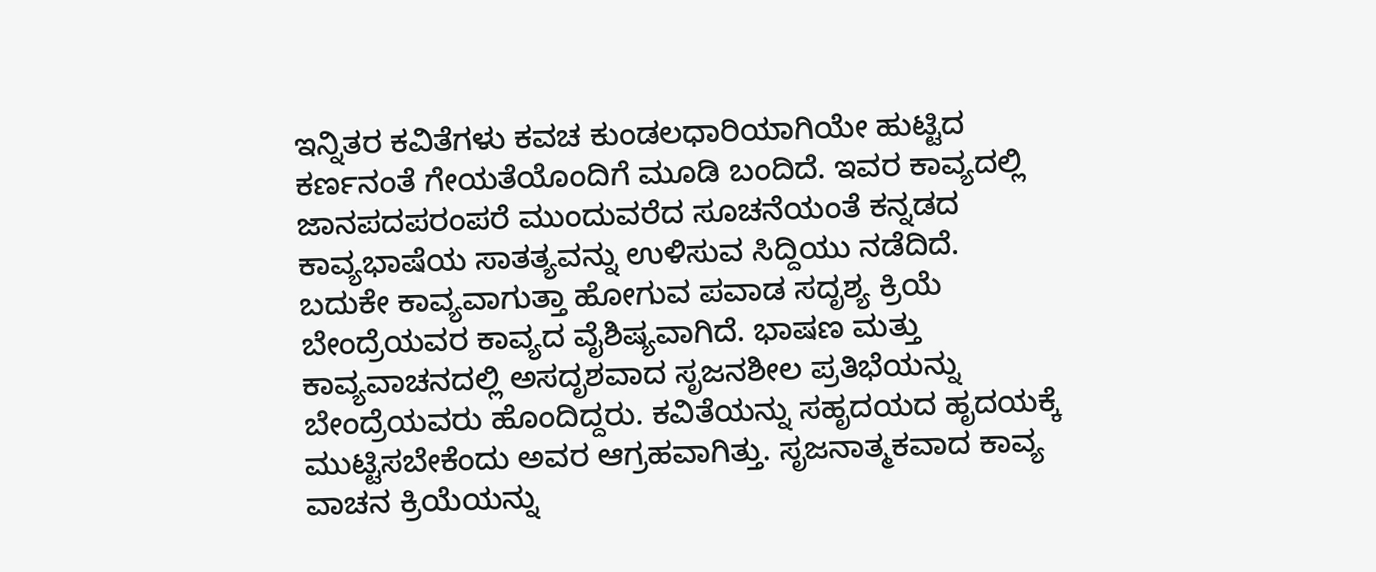ಇನ್ನಿತರ ಕವಿತೆಗಳು ಕವಚ ಕುಂಡಲಧಾರಿಯಾಗಿಯೇ ಹುಟ್ಟಿದ ಕರ್ಣನಂತೆ ಗೇಯತೆಯೊಂದಿಗೆ ಮೂಡಿ ಬಂದಿದೆ. ಇವರ ಕಾವ್ಯದಲ್ಲಿ ಜಾನಪದಪರಂಪರೆ ಮುಂದುವರೆದ ಸೂಚನೆಯಂತೆ ಕನ್ನಡದ ಕಾವ್ಯಭಾಷೆಯ ಸಾತತ್ಯವನ್ನು ಉಳಿಸುವ ಸಿದ್ದಿಯು ನಡೆದಿದೆ. ಬದುಕೇ ಕಾವ್ಯವಾಗುತ್ತಾ ಹೋಗುವ ಪವಾಡ ಸದೃಶ್ಯ ಕ್ರಿಯೆ ಬೇಂದ್ರೆಯವರ ಕಾವ್ಯದ ವೈಶಿಷ್ಯವಾಗಿದೆ. ಭಾಷಣ ಮತ್ತು ಕಾವ್ಯವಾಚನದಲ್ಲಿ ಅಸದೃಶವಾದ ಸೃಜನಶೀಲ ಪ್ರತಿಭೆಯನ್ನು ಬೇಂದ್ರೆಯವರು ಹೊಂದಿದ್ದರು. ಕವಿತೆಯನ್ನು ಸಹೃದಯದ ಹೃದಯಕ್ಕೆ ಮುಟ್ಟಿಸಬೇಕೆಂದು ಅವರ ಆಗ್ರಹವಾಗಿತ್ತು. ಸೃಜನಾತ್ಮಕವಾದ ಕಾವ್ಯ ವಾಚನ ಕ್ರಿಯೆಯನ್ನು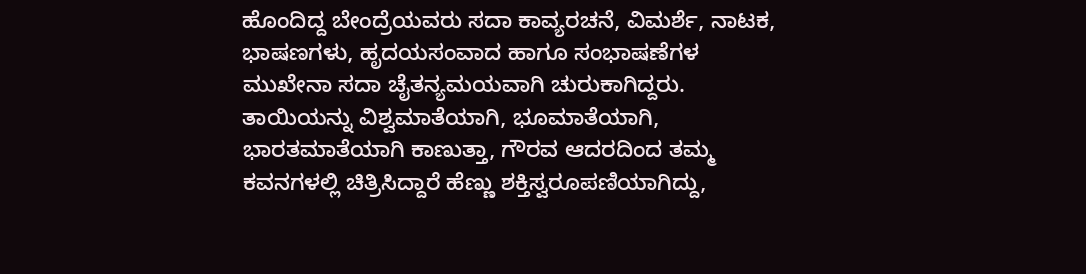ಹೊಂದಿದ್ದ ಬೇಂದ್ರೆಯವರು ಸದಾ ಕಾವ್ಯರಚನೆ, ವಿಮರ್ಶೆ, ನಾಟಕ, ಭಾಷಣಗಳು, ಹೃದಯಸಂವಾದ ಹಾಗೂ ಸಂಭಾಷಣೆಗಳ ಮುಖೇನಾ ಸದಾ ಚೈತನ್ಯಮಯವಾಗಿ ಚುರುಕಾಗಿದ್ದರು. ತಾಯಿಯನ್ನು ವಿಶ್ವಮಾತೆಯಾಗಿ, ಭೂಮಾತೆಯಾಗಿ, ಭಾರತಮಾತೆಯಾಗಿ ಕಾಣುತ್ತಾ, ಗೌರವ ಆದರದಿಂದ ತಮ್ಮ ಕವನಗಳಲ್ಲಿ ಚಿತ್ರಿಸಿದ್ದಾರೆ ಹೆಣ್ಣು ಶಕ್ತಿಸ್ವರೂಪಣಿಯಾಗಿದ್ದು,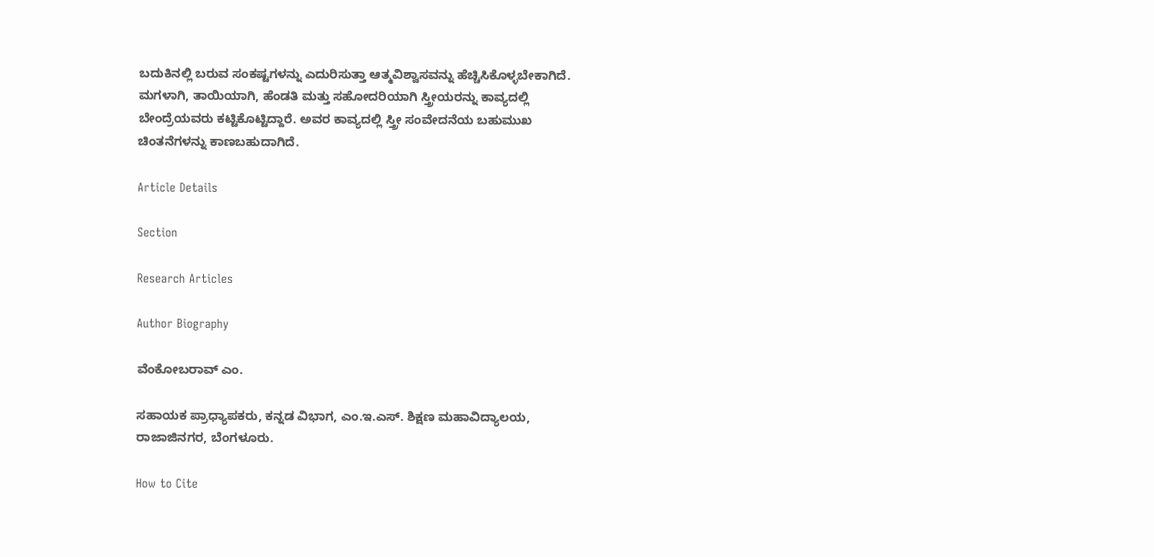ಬದುಕಿನಲ್ಲಿ ಬರುವ ಸಂಕಷ್ಟಗಳನ್ನು ಎದುರಿಸುತ್ತಾ ಆತ್ಮವಿಶ್ವಾಸವನ್ನು ಹೆಚ್ಚಿಸಿಕೊಳ್ಳಬೇಕಾಗಿದೆ. ಮಗಳಾಗಿ, ತಾಯಿಯಾಗಿ, ಹೆಂಡತಿ ಮತ್ತು ಸಹೋದರಿಯಾಗಿ ಸ್ತ್ರೀಯರನ್ನು ಕಾವ್ಯದಲ್ಲಿ ಬೇಂದ್ರೆಯವರು ಕಟ್ಟಿಕೊಟ್ಟಿದ್ದಾರೆ. ಅವರ ಕಾವ್ಯದಲ್ಲಿ ಸ್ತ್ರೀ ಸಂವೇದನೆಯ ಬಹುಮುಖ ಚಿಂತನೆಗಳನ್ನು ಕಾಣಬಹುದಾಗಿದೆ.

Article Details

Section

Research Articles

Author Biography

ವೆಂಕೋಬರಾವ್ ಎಂ.

ಸಹಾಯಕ ಪ್ರಾಧ್ಯಾಪಕರು, ಕನ್ನಡ ವಿಭಾಗ, ಎಂ.ಇ.ಎಸ್. ಶಿಕ್ಷಣ ಮಹಾವಿದ್ಯಾಲಯ, ರಾಜಾಜಿನಗರ, ಬೆಂಗಳೂರು.

How to Cite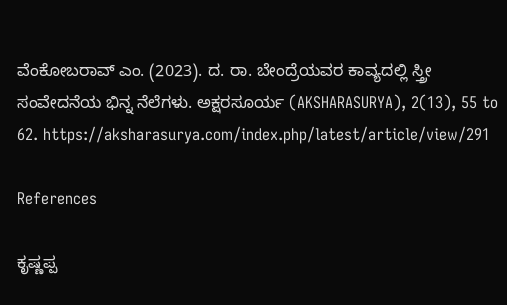ವೆಂಕೋಬರಾವ್ ಎಂ. (2023). ದ. ರಾ. ಬೇಂದ್ರೆಯವರ ಕಾವ್ಯದಲ್ಲಿ ಸ್ತ್ರೀ ಸಂವೇದನೆಯ ಭಿನ್ನ ನೆಲೆಗಳು. ಅಕ್ಷರಸೂರ್ಯ (AKSHARASURYA), 2(13), 55 to 62. https://aksharasurya.com/index.php/latest/article/view/291

References

ಕೃಷ್ಣಪ್ಪ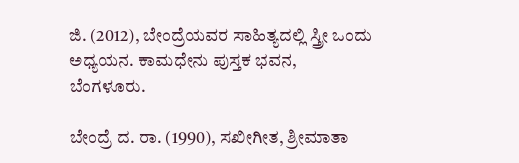ಜಿ. (2012), ಬೇಂದ್ರೆಯವರ ಸಾಹಿತ್ಯದಲ್ಲಿ ಸ್ತ್ರೀ ಒಂದು ಅಧ್ಯಯನ. ಕಾಮಧೇನು ಪುಸ್ತಕ ಭವನ, ಬೆಂಗಳೂರು.

ಬೇಂದ್ರೆ ದ. ರಾ. (1990), ಸಖೀಗೀತ, ಶ್ರೀಮಾತಾ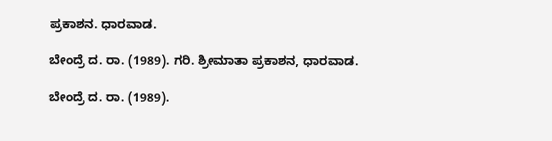ಪ್ರಕಾಶನ. ಧಾರವಾಡ.

ಬೇಂದ್ರೆ ದ. ರಾ. (1989). ಗರಿ. ಶ್ರೀಮಾತಾ ಪ್ರಕಾಶನ, ಧಾರವಾಡ.

ಬೇಂದ್ರೆ ದ. ರಾ. (1989).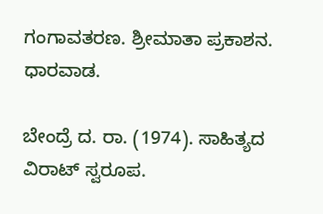ಗಂಗಾವತರಣ. ಶ್ರೀಮಾತಾ ಪ್ರಕಾಶನ. ಧಾರವಾಡ.

ಬೇಂದ್ರೆ ದ. ರಾ. (1974). ಸಾಹಿತ್ಯದ ವಿರಾಟ್ ಸ್ವರೂಪ.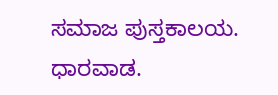ಸಮಾಜ ಪುಸ್ತಕಾಲಯ. ಧಾರವಾಡ.